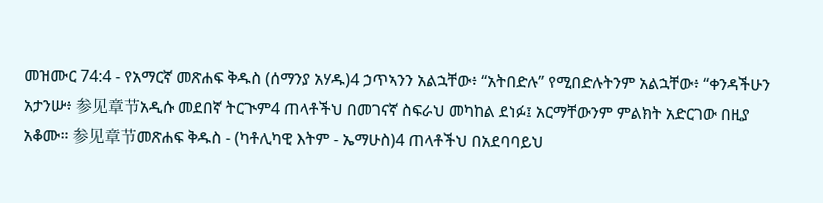መዝሙር 74:4 - የአማርኛ መጽሐፍ ቅዱስ (ሰማንያ አሃዱ)4 ኃጥኣንን አልኋቸው፥ “አትበድሉ” የሚበድሉትንም አልኋቸው፥ “ቀንዳችሁን አታንሡ፥ 参见章节አዲሱ መደበኛ ትርጒም4 ጠላቶችህ በመገናኛ ስፍራህ መካከል ደነፉ፤ አርማቸውንም ምልክት አድርገው በዚያ አቆሙ። 参见章节መጽሐፍ ቅዱስ - (ካቶሊካዊ እትም - ኤማሁስ)4 ጠላቶችህ በአደባባይህ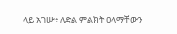ላይ አገሡ፥ ለድል ምልክት ዐላማቸውን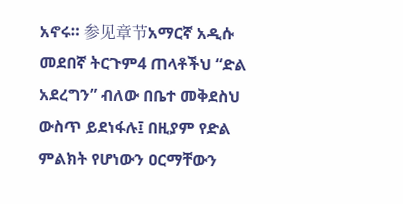አኖሩ። 参见章节አማርኛ አዲሱ መደበኛ ትርጉም4 ጠላቶችህ “ድል አደረግን” ብለው በቤተ መቅደስህ ውስጥ ይደነፋሉ፤ በዚያም የድል ምልክት የሆነውን ዐርማቸውን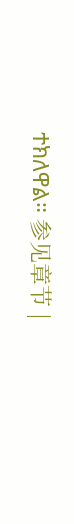ተክለዋል። 参见章节 |